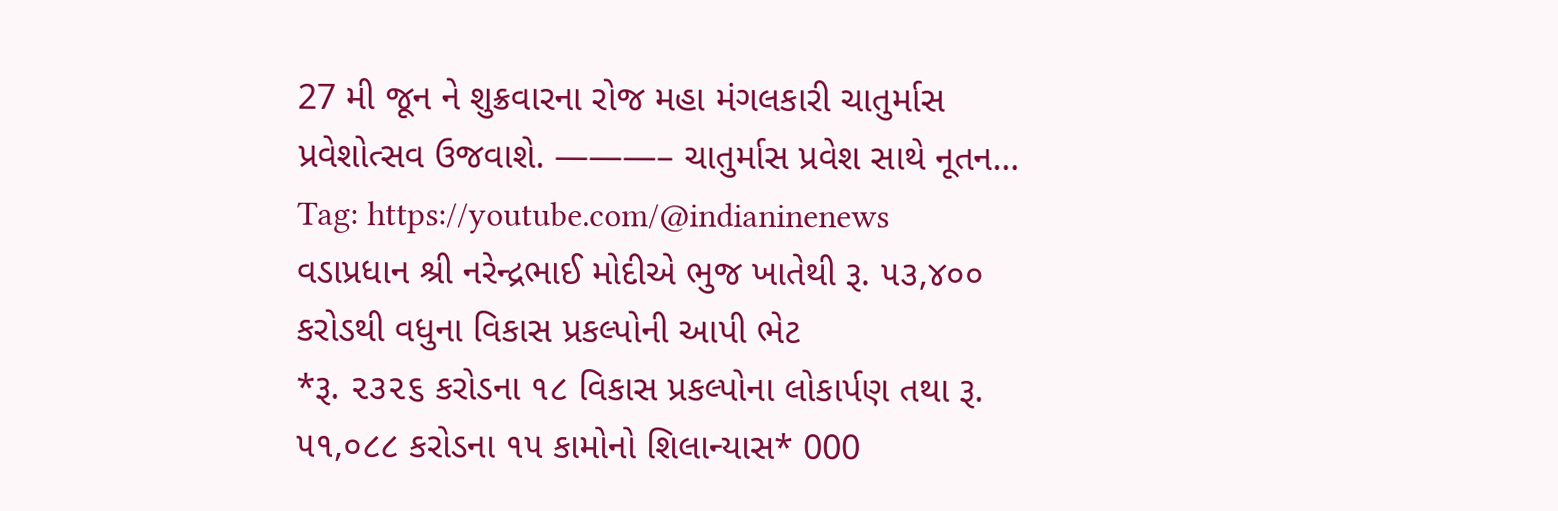27 મી જૂન ને શુક્રવારના રોજ મહા મંગલકારી ચાતુર્માસ પ્રવેશોત્સવ ઉજવાશે. ———– ચાતુર્માસ પ્રવેશ સાથે નૂતન…
Tag: https://youtube.com/@indianinenews
વડાપ્રધાન શ્રી નરેન્દ્રભાઈ મોદીએ ભુજ ખાતેથી રૂ. ૫૩,૪૦૦ કરોડથી વધુના વિકાસ પ્રકલ્પોની આપી ભેટ
*રૂ. ૨૩૨૬ કરોડના ૧૮ વિકાસ પ્રકલ્પોના લોકાર્પણ તથા રૂ. ૫૧,૦૮૮ કરોડના ૧૫ કામોનો શિલાન્યાસ* 000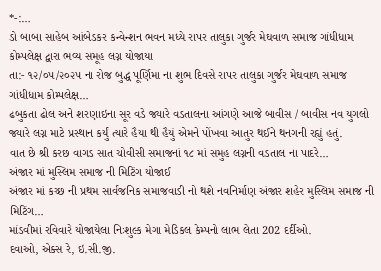*-:…
ડો બાબા સાહેબ આંબેડકર કન્વેન્શન ભવન મધ્યે રાપર તાલુકા ગુર્જર મેઘવાળ સમાજ ગાંધીધામ કોમ્પલેક્ષ દ્વારા ભવ્ય સમૂહ લગ્ન યોજાયા
તા:- ૧૨/૦૫/૨૦૨૫ ના રોજ બુદ્ધ પૂર્ણિમા ના શુભ દિવસે રાપર તાલુકા ગુર્જર મેઘવાળ સમાજ ગાંધીધામ કોમ્પલેક્ષ…
ઢબુકતા ઢોલ અને શરણાઇના સૂર વડે જ્યારે વડતાલના આંગણે આજે બાવીસ / બાવીસ નવ યુગલો જ્યારે લગ્ન માટે પ્રસ્થાન કર્યું ત્યારે હૈયા થી હૈયું એમને પોંખવા આતુર થઈને થનગની રહ્યું હતું.
વાત છે શ્રી કરછ વાગડ સાત ચોવીસી સમાજનાં ૧૮ માં સમુહ લગ્નની વડતાલ ના પાદરે…
અંજાર માં મુસ્લિમ સમાજ ની મિટિંગ યોજાઈ
અંજાર માં કચ્છ ની પ્રથમ સાર્વજનિક સમાજવાડી નો થશે નવનિર્માણ અંજાર શહેર મુસ્લિમ સમાજ ની મિટિંગ…
માંડવીમાં રવિવારે યોજાયેલા નિઃશુલ્ક મેગા મેડિકલ કેમ્પનો લાભ લેતા 202 દર્દીઓ.
દવાઓ, એક્સ રે, ઇ.સી.જી.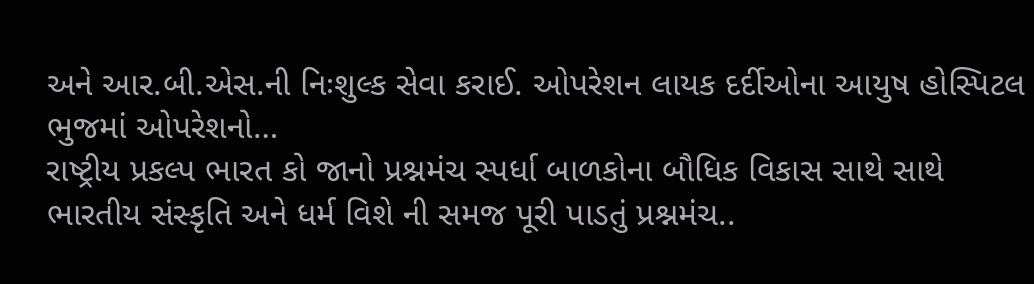અને આર.બી.એસ.ની નિઃશુલ્ક સેવા કરાઈ. ઓપરેશન લાયક દર્દીઓના આયુષ હોસ્પિટલ ભુજમાં ઓપરેશનો…
રાષ્ટ્રીય પ્રકલ્પ ભારત કો જાનો પ્રશ્નમંચ સ્પર્ધા બાળકોના બૌધિક વિકાસ સાથે સાથે ભારતીય સંસ્કૃતિ અને ધર્મ વિશે ની સમજ પૂરી પાડતું પ્રશ્નમંચ..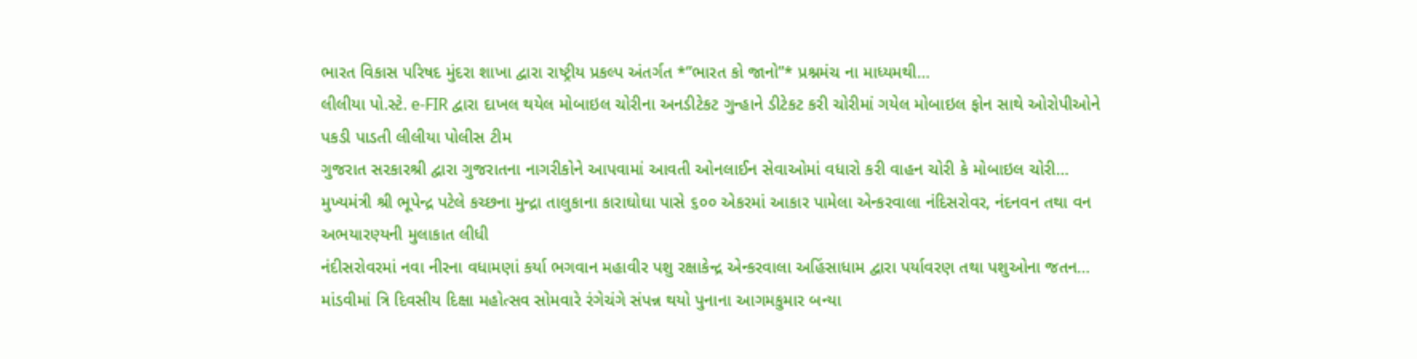ભારત વિકાસ પરિષદ મુંદરા શાખા દ્વારા રાષ્ટ્રીય પ્રકલ્પ અંતર્ગત *”ભારત કો જાનો”* પ્રશ્નમંચ ના માધ્યમથી…
લીલીયા પો.સ્ટે. e-FIR દ્વારા દાખલ થયેલ મોબાઇલ ચોરીના અનડીટેકટ ગુન્હાને ડીટેકટ કરી ચોરીમાં ગયેલ મોબાઇલ ફોન સાથે ઓરોપીઓને પકડી પાડતી લીલીયા પોલીસ ટીમ
ગુજરાત સરકારશ્રી દ્વારા ગુજરાતના નાગરીકોને આપવામાં આવતી ઓનલાઈન સેવાઓમાં વધારો કરી વાહન ચોરી કે મોબાઇલ ચોરી…
મુખ્યમંત્રી શ્રી ભૂપેન્દ્ર પટેલે કચ્છના મુન્દ્રા તાલુકાના કારાઘોઘા પાસે ૬૦૦ એકરમાં આકાર પામેલા એન્કરવાલા નંદિસરોવર, નંદનવન તથા વન અભયારણ્યની મુલાકાત લીધી
નંદીસરોવરમાં નવા નીરના વધામણાં કર્યા ભગવાન મહાવીર પશુ રક્ષાકેન્દ્ર એન્કરવાલા અહિંસાધામ દ્વારા પર્યાવરણ તથા પશુઓના જતન…
માંડવીમાં ત્રિ દિવસીય દિક્ષા મહોત્સવ સોમવારે રંગેચંગે સંપન્ન થયો પુનાના આગમકુમાર બન્યા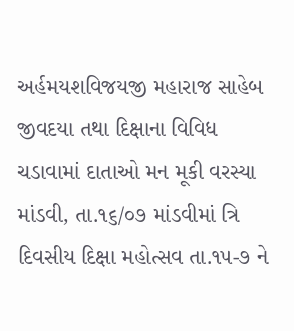અર્હમયશવિજયજી મહારાજ સાહેબ જીવદયા તથા દિક્ષાના વિવિધ ચડાવામાં દાતાઓ મન મૂકી વરસ્યા
માંડવી, તા.૧૬/૦૭ માંડવીમાં ત્રિ દિવસીય દિક્ષા મહોત્સવ તા.૧૫-૭ ને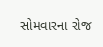સોમવારના રોજ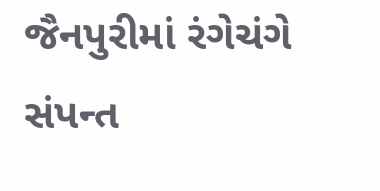જૈનપુરીમાં રંગેચંગે સંપન્ત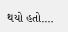થયો હતો.…